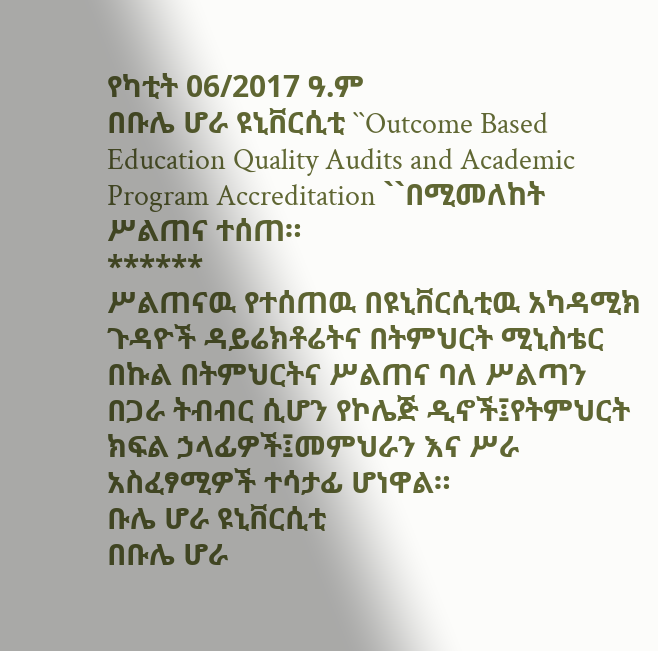የካቲት 06/2017 ዓ.ም
በቡሌ ሆራ ዩኒቨርሲቲ ``Outcome Based Education Quality Audits and Academic Program Accreditation ``በሚመለከት ሥልጠና ተሰጠ።
******
ሥልጠናዉ የተሰጠዉ በዩኒቨርሲቲዉ አካዳሚክ ጉዳዮች ዳይሬክቶሬትና በትምህርት ሚኒስቴር በኩል በትምህርትና ሥልጠና ባለ ሥልጣን በጋራ ትብብር ሲሆን የኮሌጅ ዲኖች፤የትምህርት ክፍል ኃላፊዎች፤መምህራን እና ሥራ አስፈፃሚዎች ተሳታፊ ሆነዋል።
ቡሌ ሆራ ዩኒቨርሲቲ
በቡሌ ሆራ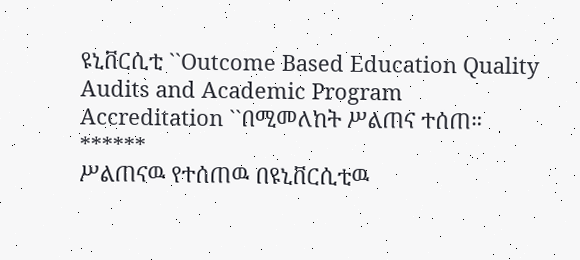ዩኒቨርሲቲ ``Outcome Based Education Quality Audits and Academic Program Accreditation ``በሚመለከት ሥልጠና ተሰጠ።
******
ሥልጠናዉ የተሰጠዉ በዩኒቨርሲቲዉ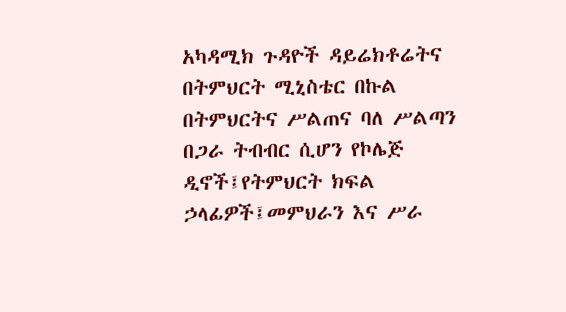አካዳሚክ ጉዳዮች ዳይሬክቶሬትና በትምህርት ሚኒስቴር በኩል በትምህርትና ሥልጠና ባለ ሥልጣን በጋራ ትብብር ሲሆን የኮሌጅ ዲኖች፤የትምህርት ክፍል ኃላፊዎች፤መምህራን እና ሥራ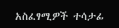አስፈፃሚዎች ተሳታፊ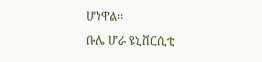ሆነዋል።
ቡሌ ሆራ ዩኒቨርሲቲ